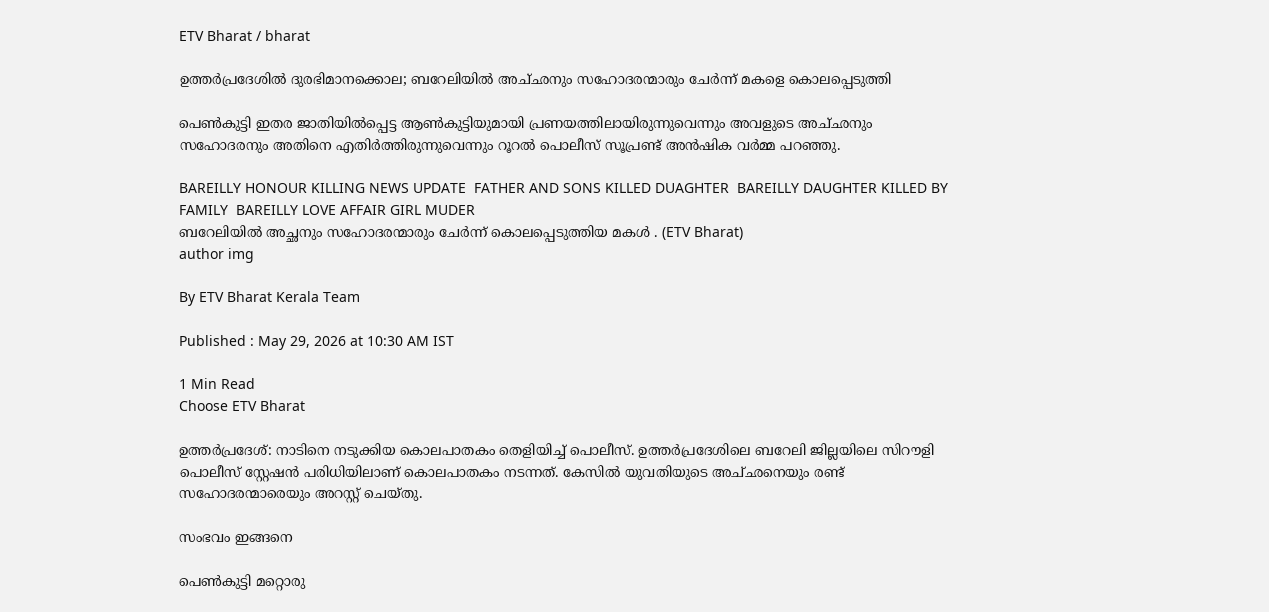ETV Bharat / bharat

ഉത്തർപ്രദേശിൽ ദുരഭിമാനക്കൊല; ബറേലിയിൽ അച്‌ഛനും സഹോദരന്മാരും ചേർന്ന് മകളെ കൊലപ്പെടുത്തി

പെൺകുട്ടി ഇതര ജാതിയിൽപ്പെട്ട ആൺകുട്ടിയുമായി പ്രണയത്തിലായിരുന്നുവെന്നും അവളുടെ അച്‌ഛനും സഹോദരനും അതിനെ എതിർത്തിരുന്നുവെന്നും റൂറൽ പൊലീസ് സൂപ്രണ്ട് അൻഷിക വർമ്മ പറഞ്ഞു.

BAREILLY HONOUR KILLING NEWS UPDATE  FATHER AND SONS KILLED DUAGHTER  BAREILLY DAUGHTER KILLED BY FAMILY  BAREILLY LOVE AFFAIR GIRL MUDER
ബറേലിയിൽ അച്ഛനും സഹോദരന്മാരും ചേർന്ന് കൊലപ്പെടുത്തിയ മകൾ . (ETV Bharat)
author img

By ETV Bharat Kerala Team

Published : May 29, 2026 at 10:30 AM IST

1 Min Read
Choose ETV Bharat

ഉത്തർപ്രദേശ്: നാടിനെ നടുക്കിയ കൊലപാതകം തെളിയിച്ച് പൊലീസ്. ഉത്തർപ്രദേശിലെ ബറേലി ജില്ലയിലെ സിറൗളി പൊലീസ് സ്റ്റേഷൻ പരിധിയിലാണ് കൊലപാതകം നടന്നത്. കേസിൽ യുവതിയുടെ അച്‌ഛനെയും രണ്ട് സഹോദരന്മാരെയും അറസ്റ്റ് ചെയ്‌തു.

സംഭവം ഇങ്ങനെ

പെണ്‍കുട്ടി മറ്റൊരു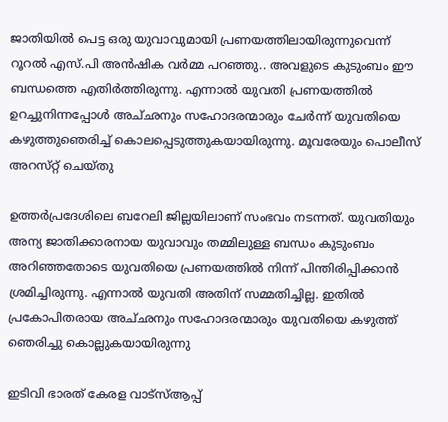ജാതിയില്‍ പെട്ട ഒരു യുവാവുമായി പ്രണയത്തിലായിരുന്നുവെന്ന് റൂറൽ എസ്.പി അൻഷിക വർമ്മ പറഞ്ഞു.. അവളുടെ കുടുംബം ഈ ബന്ധത്തെ എതിർത്തിരുന്നു. എന്നാൽ യുവതി പ്രണയത്തിൽ ഉറച്ചുനിന്നപ്പോൾ അച്‌ഛനും സഹോദരന്മാരും ചേർന്ന് യുവതിയെ കഴുത്തുഞെരിച്ച് കൊലപ്പെടുത്തുകയായിരുന്നു. മൂവരേയും പൊലീസ് അറസ്‌റ്റ് ചെയ്‌തു

ഉത്തർപ്രദേശിലെ ബറേലി ജില്ലയിലാണ് സംഭവം നടന്നത്. യുവതിയും അന്യ ജാതിക്കാരനായ യുവാവും തമ്മിലുള്ള ബന്ധം കുടുംബം അറിഞ്ഞതോടെ യുവതിയെ പ്രണയത്തിൽ നിന്ന് പിന്തിരിപ്പിക്കാൻ ശ്രമിച്ചിരുന്നു. എന്നാൽ യുവതി അതിന് സമ്മതിച്ചില്ല. ഇതിൽ പ്രകോപിതരായ അച്‌ഛനും സഹോദരന്മാരും യുവതിയെ കഴുത്ത് ഞെരിച്ചു കൊല്ലുകയായിരുന്നു

ഇടിവി ഭാരത് കേരള വാട്‌സ്‌ആപ്പ്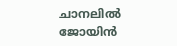ചാനലില്‍ ജോയിന്‍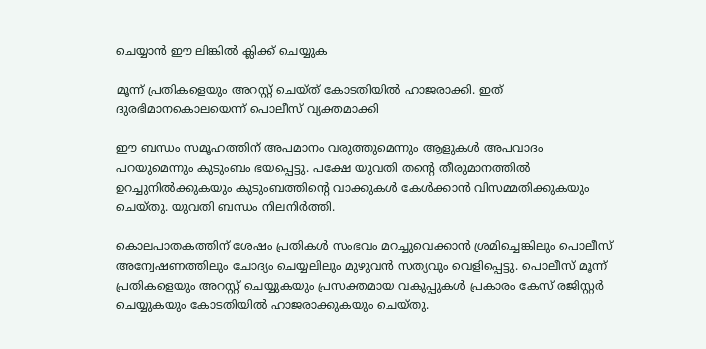ചെയ്യാന്‍ ഈ ലിങ്കില്‍ ക്ലിക്ക് ചെയ്യുക

മൂന്ന് പ്രതികളെയും അറസ്റ്റ് ചെയ്‌ത് കോടതിയിൽ ഹാജരാക്കി. ഇത് ദുരഭിമാനകൊലയെന്ന് പൊലീസ് വ്യക്തമാക്കി

ഈ ബന്ധം സമൂഹത്തിന് അപമാനം വരുത്തുമെന്നും ആളുകൾ അപവാദം പറയുമെന്നും കുടുംബം ഭയപ്പെട്ടു. പക്ഷേ യുവതി തൻ്റെ തീരുമാനത്തിൽ ഉറച്ചുനിൽക്കുകയും കുടുംബത്തിൻ്റെ വാക്കുകൾ കേൾക്കാൻ വിസമ്മതിക്കുകയും ചെയ്‌തു. യുവതി ബന്ധം നിലനിർത്തി.

കൊലപാതകത്തിന് ശേഷം പ്രതികള്‍ സംഭവം മറച്ചുവെക്കാൻ ശ്രമിച്ചെങ്കിലും പൊലീസ് അന്വേഷണത്തിലും ചോദ്യം ചെയ്യലിലും മുഴുവൻ സത്യവും വെളിപ്പെട്ടു. പൊലീസ് മൂന്ന് പ്രതികളെയും അറസ്റ്റ് ചെയ്യുകയും പ്രസക്തമായ വകുപ്പുകൾ പ്രകാരം കേസ് രജിസ്റ്റർ ചെയ്യുകയും കോടതിയിൽ ഹാജരാക്കുകയും ചെയ്‌തു.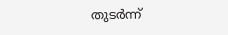തുടർന്ന്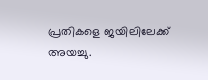പ്രതികളെ ജയിലിലേക്ക് അയച്ചു.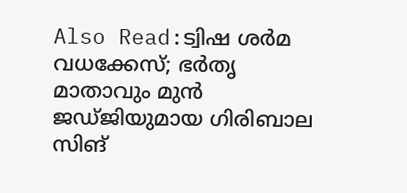Also Read:ട്വിഷ ശർമ വധക്കേസ്; ഭര്‍തൃ മാതാവും മുൻ ജഡ്‌ജിയുമായ ഗിരിബാല സിങ്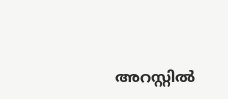അറസ്റ്റില്‍